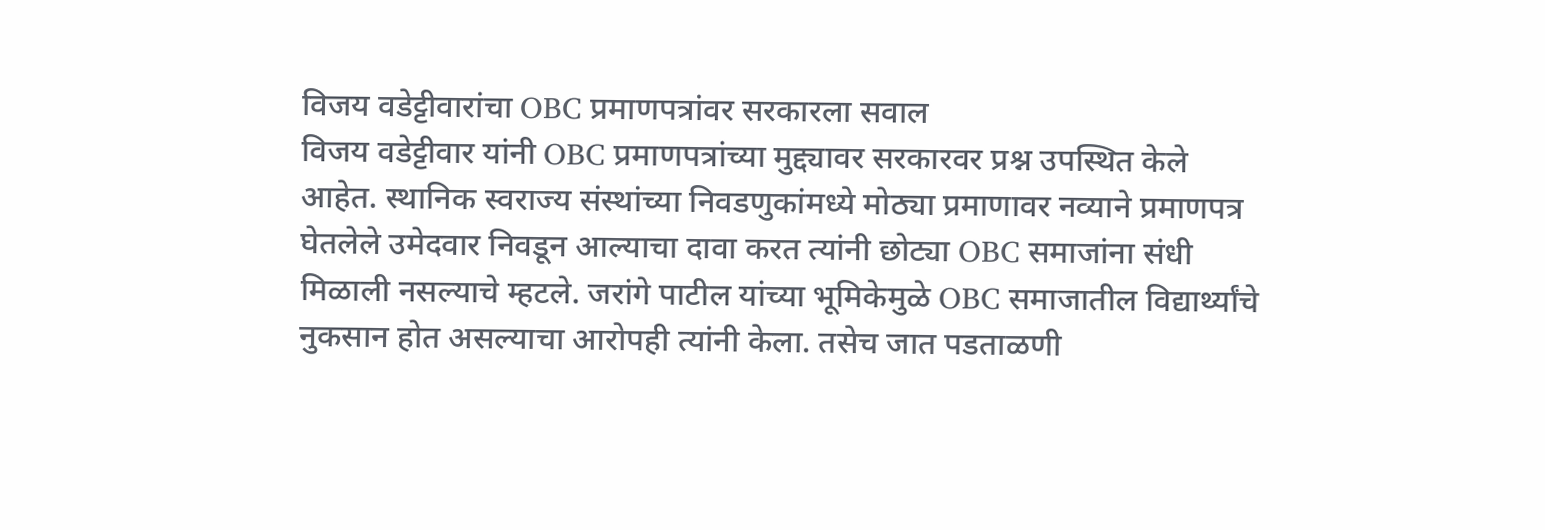विजय वडेट्टीवारांचा OBC प्रमाणपत्रांवर सरकारला सवाल
विजय वडेट्टीवार यांनी OBC प्रमाणपत्रांच्या मुद्द्यावर सरकारवर प्रश्न उपस्थित केले आहेत. स्थानिक स्वराज्य संस्थांच्या निवडणुकांमध्ये मोठ्या प्रमाणावर नव्याने प्रमाणपत्र घेतलेले उमेदवार निवडून आल्याचा दावा करत त्यांनी छोट्या OBC समाजांना संधी मिळाली नसल्याचे म्हटले. जरांगे पाटील यांच्या भूमिकेमुळे OBC समाजातील विद्यार्थ्यांचे नुकसान होत असल्याचा आरोपही त्यांनी केला. तसेच जात पडताळणी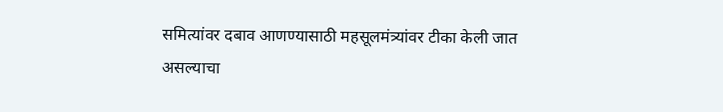समित्यांवर दबाव आणण्यासाठी महसूलमंत्र्यांवर टीका केली जात असल्याचा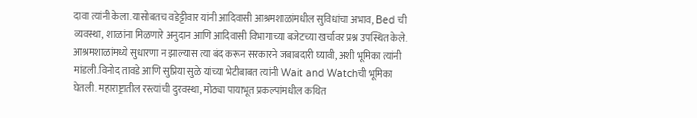दावा त्यांनी केला.यासोबतच वडेट्टीवार यांनी आदिवासी आश्रमशाळांमधील सुविधांचा अभाव, Bed ची व्यवस्था, शाळांना मिळणारे अनुदान आणि आदिवासी विभागाच्या बजेटच्या खर्चावर प्रश्न उपस्थित केले. आश्रमशाळांमध्ये सुधारणा न झाल्यास त्या बंद करून सरकारने जबाबदारी घ्यावी, अशी भूमिका त्यांनी मांडली.विनोद तावडे आणि सुप्रिया सुळे यांच्या भेटीबाबत त्यांनी Wait and Watchची भूमिका घेतली. महाराष्ट्रातील रस्त्यांची दुरवस्था, मोठ्या पायाभूत प्रकल्पांमधील कथित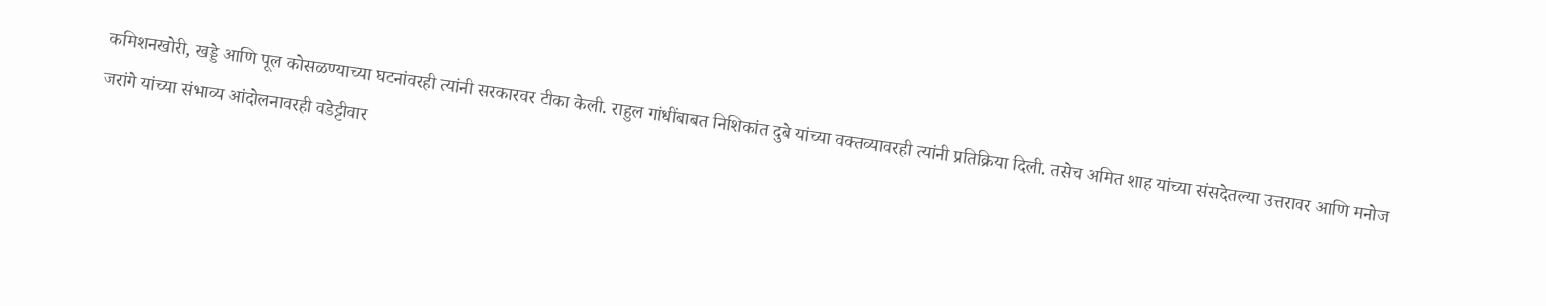कमिशनखोरी, खड्डे आणि पूल कोसळण्याच्या घटनांवरही त्यांनी सरकारवर टीका केली. राहुल गांधींबाबत निशिकांत दुबे यांच्या वक्तव्यावरही त्यांनी प्रतिक्रिया दिली. तसेच अमित शाह यांच्या संसदेतल्या उत्तरावर आणि मनोज जरांगे यांच्या संभाव्य आंदोलनावरही वडेट्टीवार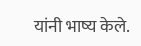यांनी भाष्य केले.